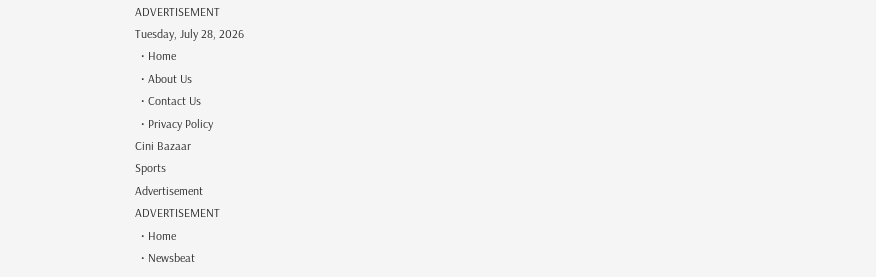ADVERTISEMENT
Tuesday, July 28, 2026
  • Home
  • About Us
  • Contact Us
  • Privacy Policy
Cini Bazaar
Sports
Advertisement
ADVERTISEMENT
  • Home
  • Newsbeat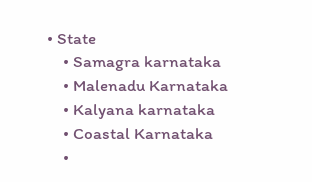• State
    • Samagra karnataka
    • Malenadu Karnataka
    • Kalyana karnataka
    • Coastal Karnataka
    •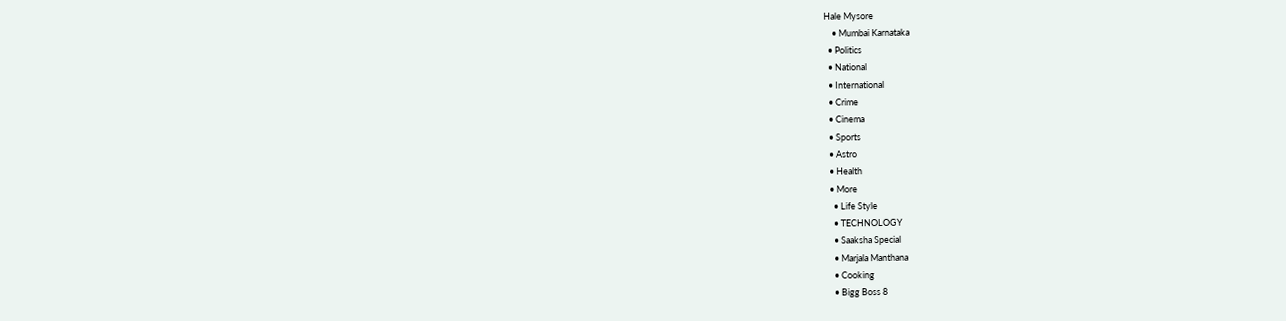Hale Mysore
    • Mumbai Karnataka
  • Politics
  • National
  • International
  • Crime
  • Cinema
  • Sports
  • Astro
  • Health
  • More
    • Life Style
    • TECHNOLOGY
    • Saaksha Special
    • Marjala Manthana
    • Cooking
    • Bigg Boss 8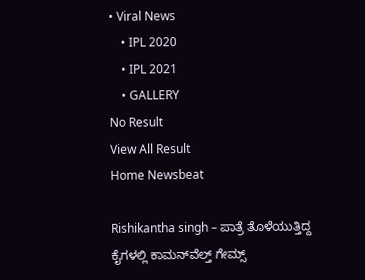• Viral News
    • IPL 2020
    • IPL 2021
    • GALLERY
No Result
View All Result
Home Newsbeat

Rishikantha singh – ಪಾತ್ರೆ ತೊಳೆಯುತ್ತಿದ್ದ ಕೈಗಳಲ್ಲಿ ಕಾಮನ್‌ವೆಲ್ತ್ ಗೇಮ್ಸ್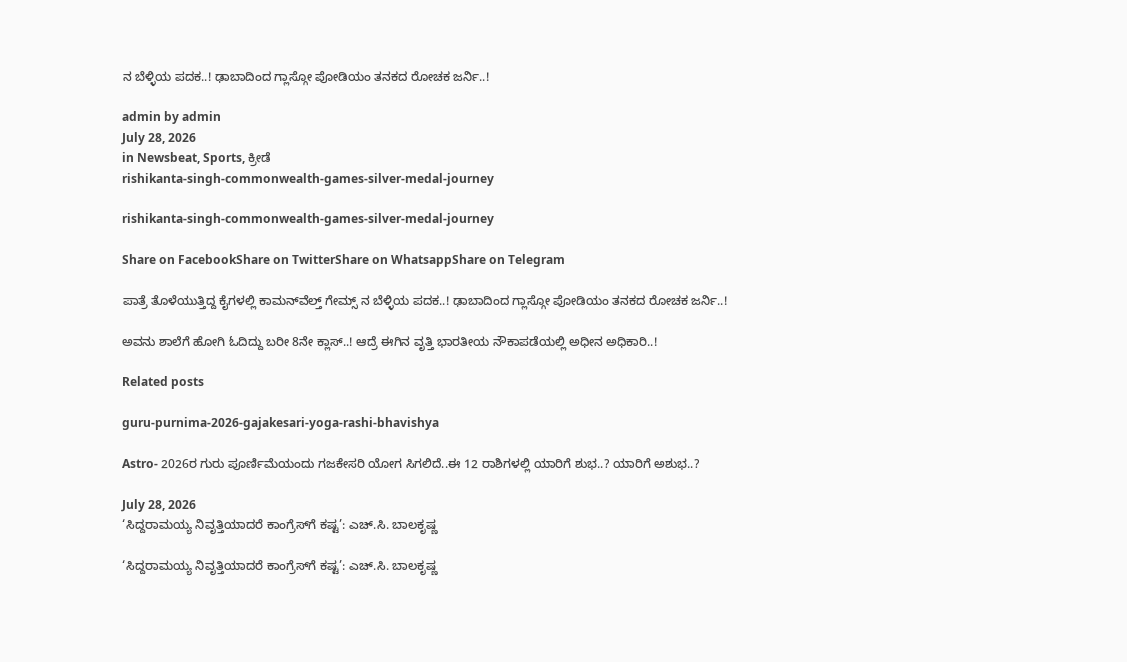ನ ಬೆಳ್ಳಿಯ ಪದಕ..! ಢಾಬಾದಿಂದ ಗ್ಲಾಸ್ಗೋ ಪೋಡಿಯಂ ತನಕದ ರೋಚಕ ಜರ್ನಿ..!

admin by admin
July 28, 2026
in Newsbeat, Sports, ಕ್ರೀಡೆ
rishikanta-singh-commonwealth-games-silver-medal-journey

rishikanta-singh-commonwealth-games-silver-medal-journey

Share on FacebookShare on TwitterShare on WhatsappShare on Telegram

ಪಾತ್ರೆ ತೊಳೆಯುತ್ತಿದ್ದ ಕೈಗಳಲ್ಲಿ ಕಾಮನ್‌ವೆಲ್ತ್ ಗೇಮ್ಸ್ ನ ಬೆಳ್ಳಿಯ ಪದಕ..! ಢಾಬಾದಿಂದ ಗ್ಲಾಸ್ಗೋ ಪೋಡಿಯಂ ತನಕದ ರೋಚಕ ಜರ್ನಿ..!

ಅವನು ಶಾಲೆಗೆ ಹೋಗಿ ಓದಿದ್ದು ಬರೀ 8ನೇ ಕ್ಲಾಸ್..! ಆದ್ರೆ ಈಗಿನ ವೃತ್ತಿ ಭಾರತೀಯ ನೌಕಾಪಡೆಯಲ್ಲಿ ಅಧೀನ ಅಧಿಕಾರಿ..!

Related posts

guru-purnima-2026-gajakesari-yoga-rashi-bhavishya

Astro- 2026ರ ಗುರು ಪೂರ್ಣಿಮೆಯಂದು ಗಜಕೇಸರಿ ಯೋಗ ಸಿಗಲಿದೆ..ಈ 12 ರಾಶಿಗಳಲ್ಲಿ ಯಾರಿಗೆ ಶುಭ..? ಯಾರಿಗೆ ಅಶುಭ..?

July 28, 2026
‘ಸಿದ್ದರಾಮಯ್ಯ ನಿವೃತ್ತಿಯಾದರೆ ಕಾಂಗ್ರೆಸ್‌ಗೆ ಕಷ್ಟ’: ಎಚ್.ಸಿ. ಬಾಲಕೃಷ್ಣ

‘ಸಿದ್ದರಾಮಯ್ಯ ನಿವೃತ್ತಿಯಾದರೆ ಕಾಂಗ್ರೆಸ್‌ಗೆ ಕಷ್ಟ’: ಎಚ್.ಸಿ. ಬಾಲಕೃಷ್ಣ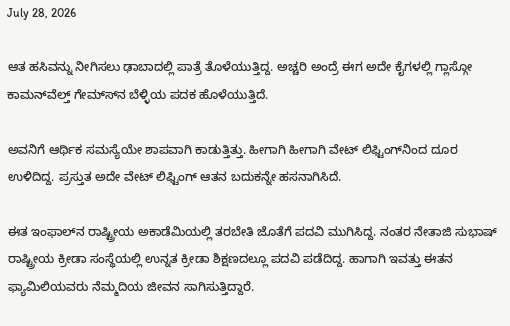July 28, 2026

ಆತ ಹಸಿವನ್ನು ನೀಗಿಸಲು ಢಾಬಾದಲ್ಲಿ ಪಾತ್ರೆ ತೊಳೆಯುತ್ತಿದ್ದ. ಅಚ್ಚರಿ ಅಂದ್ರೆ ಈಗ ಅದೇ ಕೈಗಳಲ್ಲಿ ಗ್ಲಾಸ್ಗೋ ಕಾಮನ್‍ವೆಲ್ತ್ ಗೇಮ್ಸ್‍ನ ಬೆಳ್ಳಿಯ ಪದಕ ಹೊಳೆಯುತ್ತಿದೆ.

ಅವನಿಗೆ ಆರ್ಥಿಕ ಸಮಸ್ಯೆಯೇ ಶಾಪವಾಗಿ ಕಾಡುತ್ತಿತ್ತು. ಹೀಗಾಗಿ ಹೀಗಾಗಿ ವೇಟ್ ಲಿಫ್ಟಿಂಗ್‍ನಿಂದ ದೂರ ಉಳಿದಿದ್ದ. ಪ್ರಸ್ತುತ ಅದೇ ವೇಟ್ ಲಿಫ್ಟಿಂಗ್ ಆತನ ಬದುಕನ್ನೇ ಹಸನಾಗಿಸಿದೆ.

ಈತ ಇಂಫಾಲ್‍ನ ರಾಷ್ಟ್ರೀಯ ಅಕಾಡೆಮಿಯಲ್ಲಿ ತರಬೇತಿ ಜೊತೆಗೆ ಪದವಿ ಮುಗಿಸಿದ್ದ. ನಂತರ ನೇತಾಜಿ ಸುಭಾಷ್ ರಾಷ್ಟ್ರೀಯ ಕ್ರೀಡಾ ಸಂಸ್ಥೆಯಲ್ಲಿ ಉನ್ನತ ಕ್ರೀಡಾ ಶಿಕ್ಷಣದಲ್ಲೂ ಪದವಿ ಪಡೆದಿದ್ದ. ಹಾಗಾಗಿ ಇವತ್ತು ಈತನ ಫ್ಯಾಮಿಲಿಯವರು ನೆಮ್ಮದಿಯ ಜೀವನ ಸಾಗಿಸುತ್ತಿದ್ದಾರೆ.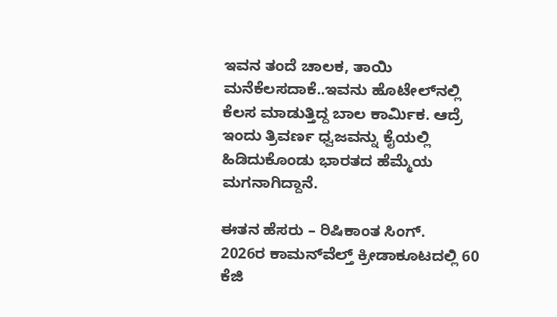ಇವನ ತಂದೆ ಚಾಲಕ, ತಾಯಿ ಮನೆಕೆಲಸದಾಕೆ..ಇವನು ಹೊಟೇಲ್‍ನಲ್ಲಿ ಕೆಲಸ ಮಾಡುತ್ತಿದ್ದ ಬಾಲ ಕಾರ್ಮಿಕ. ಆದ್ರೆ ಇಂದು ತ್ರಿವರ್ಣ ಧ್ವಜವನ್ನು ಕೈಯಲ್ಲಿ ಹಿಡಿದುಕೊಂಡು ಭಾರತದ ಹೆಮ್ಮೆಯ ಮಗನಾಗಿದ್ದಾನೆ.

ಈತನ ಹೆಸರು – ರಿಷಿಕಾಂತ ಸಿಂಗ್.
2026ರ ಕಾಮನ್‍ವೆಲ್ತ್ ಕ್ರೀಡಾಕೂಟದಲ್ಲಿ 60 ಕೆಜಿ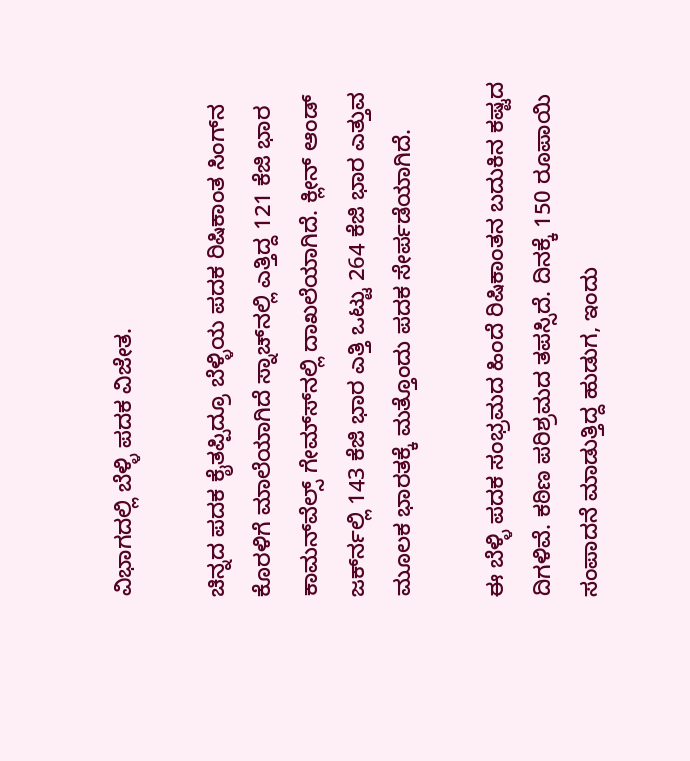ವಿಭಾಗದಲ್ಲಿ ಬೆಳ್ಳಿ ಪದಕ ವಿಜೇತ.

ಚಿನ್ನದ ಪದಕ ಕೈತಪ್ಪಿದ್ರೂ ಬೆಳ್ಳಿಯ ಪದಕ ರಿಷಿಕಾಂತ ಸಿಂಗ್‍ನ ಕೊರಳಿಗೆ ಮಾಲೆಯಾಗಿದೆ ಸ್ನಾಚ್‍ನಲ್ಲಿ ಎತ್ತಿದ್ದ 121 ಕೆಜಿ ಭಾರ ಕಾಮನ್‍ವೆಲ್ಸ್ ಗೇಮ್ಸ್‍ನಲ್ಲಿ ದಾಖಲೆಯಾಗಿದೆ. ಕ್ಲೀನ್ ಆಂಡ್ ಜರ್ಕ್‍ನಲ್ಲಿ 143 ಕೆಜಿ ಭಾರ ಎತ್ತಿ ಒಟ್ಟು 264 ಕೆಜಿ ಭಾರ ಎತ್ತುವ ಮೂಲಕ ಭಾರತಕ್ಕೆ ಮತ್ತೊಂದು ಪದಕ ಸೇರ್ಪಡೆಯಾಗಿದೆ.

ಈ ಬೆಳ್ಳಿ ಪದಕ ಸಂಭ್ರಮದ ಹಿಂದೆ ರಿಷಿಕಾಂತನ ಬದುಕಿನ ಕಷ್ಟದ ದಿಗಳಿವೆ. ಕಠಿಣ ಪರಿಶ್ರಮದ ತಪಸ್ಸಿದೆ. ದಿನಕ್ಕೆ 150 ರೂಪಾಯಿ ಸಂಪಾದನೆ ಮಾಡುತ್ತಿದ್ದ ಹುಡುಗ, ಇಂದು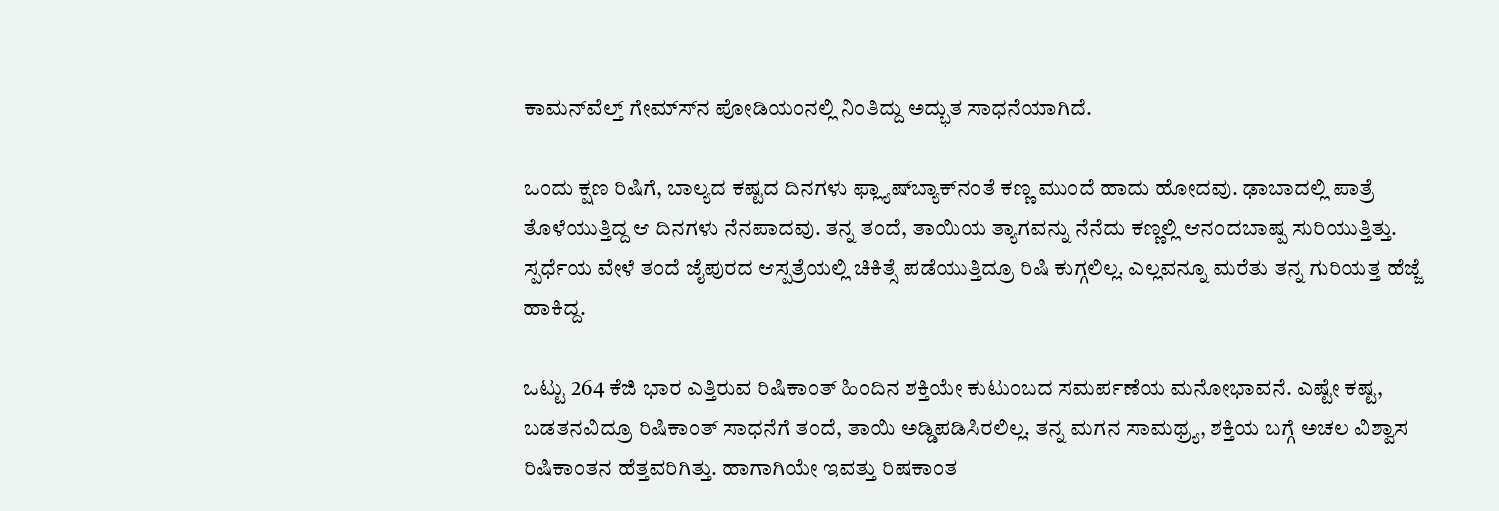ಕಾಮನ್‍ವೆಲ್ತ್ ಗೇಮ್ಸ್‍ನ ಪೋಡಿಯಂನಲ್ಲಿ ನಿಂತಿದ್ದು ಅದ್ಭುತ ಸಾಧನೆಯಾಗಿದೆ.

ಒಂದು ಕ್ಷಣ ರಿಷಿಗೆ, ಬಾಲ್ಯದ ಕಷ್ಟದ ದಿನಗಳು ಫ್ಲ್ಯಾಷ್‍ಬ್ಯಾಕ್‍ನಂತೆ ಕಣ್ಣ ಮುಂದೆ ಹಾದು ಹೋದವು. ಢಾಬಾದಲ್ಲಿ ಪಾತ್ರೆ ತೊಳೆಯುತ್ತಿದ್ದ ಆ ದಿನಗಳು ನೆನಪಾದವು. ತನ್ನ ತಂದೆ, ತಾಯಿಯ ತ್ಯಾಗವನ್ನು ನೆನೆದು ಕಣ್ಣಲ್ಲಿ ಆನಂದಬಾಷ್ಪ ಸುರಿಯುತ್ತಿತ್ತು. ಸ್ಪರ್ಧೆಯ ವೇಳೆ ತಂದೆ ಜೈಪುರದ ಆಸ್ಪತ್ರೆಯಲ್ಲಿ ಚಿಕಿತ್ಸೆ ಪಡೆಯುತ್ತಿದ್ರೂ ರಿಷಿ ಕುಗ್ಗಲಿಲ್ಲ. ಎಲ್ಲವನ್ನೂ ಮರೆತು ತನ್ನ ಗುರಿಯತ್ತ ಹೆಜ್ಜೆ ಹಾಕಿದ್ದ.

ಒಟ್ಟು 264 ಕೆಜಿ ಭಾರ ಎತ್ತಿರುವ ರಿಷಿಕಾಂತ್ ಹಿಂದಿನ ಶಕ್ತಿಯೇ ಕುಟುಂಬದ ಸಮರ್ಪಣೆಯ ಮನೋಭಾವನೆ. ಎಷ್ಟೇ ಕಷ್ಟ, ಬಡತನವಿದ್ರೂ ರಿಷಿಕಾಂತ್ ಸಾಧನೆಗೆ ತಂದೆ, ತಾಯಿ ಅಡ್ಡಿಪಡಿಸಿರಲಿಲ್ಲ. ತನ್ನ ಮಗನ ಸಾಮಥ್ರ್ಯ, ಶಕ್ತಿಯ ಬಗ್ಗೆ ಅಚಲ ವಿಶ್ವಾಸ ರಿಷಿಕಾಂತನ ಹೆತ್ತವರಿಗಿತ್ತು. ಹಾಗಾಗಿಯೇ ಇವತ್ತು ರಿಷಕಾಂತ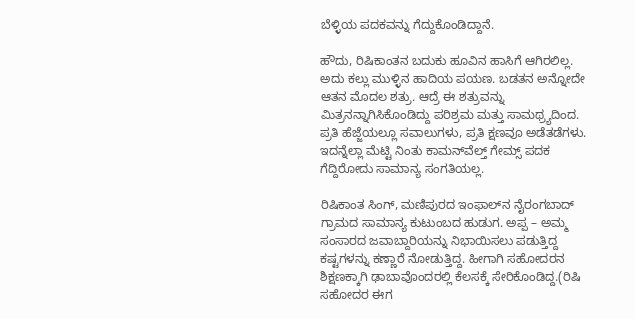ಬೆಳ್ಳಿಯ ಪದಕವನ್ನು ಗೆದ್ದುಕೊಂಡಿದ್ದಾನೆ.

ಹೌದು, ರಿಷಿಕಾಂತನ ಬದುಕು ಹೂವಿನ ಹಾಸಿಗೆ ಆಗಿರಲಿಲ್ಲ. ಅದು ಕಲ್ಲು ಮುಳ್ಳಿನ ಹಾದಿಯ ಪಯಣ. ಬಡತನ ಅನ್ನೋದೇ ಆತನ ಮೊದಲ ಶತ್ರು. ಆದ್ರೆ ಈ ಶತ್ರುವನ್ನು ಮಿತ್ರನನ್ನಾಗಿಸಿಕೊಂಡಿದ್ದು ಪರಿಶ್ರಮ ಮತ್ತು ಸಾಮಥ್ರ್ಯದಿಂದ. ಪ್ರತಿ ಹೆಜ್ಜೆಯಲ್ಲೂ ಸವಾಲುಗಳು, ಪ್ರತಿ ಕ್ಷಣವೂ ಅಡೆತಡೆಗಳು. ಇದನ್ನೆಲ್ಲಾ ಮೆಟ್ಟಿ ನಿಂತು ಕಾಮನ್‍ವೆಲ್ತ್ ಗೇಮ್ಸ್ ಪದಕ ಗೆದ್ದಿರೋದು ಸಾಮಾನ್ಯ ಸಂಗತಿಯಲ್ಲ.

ರಿಷಿಕಾಂತ ಸಿಂಗ್, ಮಣಿಪುರದ ಇಂಫಾಲ್‍ನ ನೈರಂಗಬಾದ್ ಗ್ರಾಮದ ಸಾಮಾನ್ಯ ಕುಟುಂಬದ ಹುಡುಗ. ಅಪ್ಪ – ಅಮ್ಮ ಸಂಸಾರದ ಜವಾಬ್ದಾರಿಯನ್ನು ನಿಭಾಯಿಸಲು ಪಡುತ್ತಿದ್ದ ಕಷ್ಟಗಳನ್ನು ಕಣ್ಣಾರೆ ನೋಡುತ್ತಿದ್ದ. ಹೀಗಾಗಿ ಸಹೋದರನ ಶಿಕ್ಷಣಕ್ಕಾಗಿ ಢಾಬಾವೊಂದರಲ್ಲಿ ಕೆಲಸಕ್ಕೆ ಸೇರಿಕೊಂಡಿದ್ದ.(ರಿಷಿ ಸಹೋದರ ಈಗ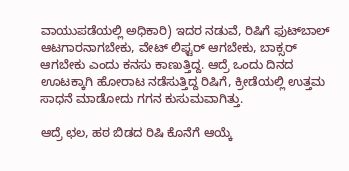ವಾಯುಪಡೆಯಲ್ಲಿ ಅಧಿಕಾರಿ) ಇದರ ನಡುವೆ, ರಿಷಿಗೆ ಫುಟ್‍ಬಾಲ್ ಆಟಗಾರನಾಗಬೇಕು, ವೇಟ್ ಲಿಫ್ಟರ್ ಆಗಬೇಕು, ಬಾಕ್ಸರ್ ಆಗಬೇಕು ಎಂದು ಕನಸು ಕಾಣುತ್ತಿದ್ದ. ಆದ್ರೆ ಒಂದು ದಿನದ ಊಟಕ್ಕಾಗಿ ಹೋರಾಟ ನಡೆಸುತ್ತಿದ್ದ ರಿಷಿಗೆ, ಕ್ರೀಡೆಯಲ್ಲಿ ಉತ್ತಮ ಸಾಧನೆ ಮಾಡೋದು ಗಗನ ಕುಸುಮವಾಗಿತ್ತು.

ಆದ್ರೆ ಛಲ, ಹಠ ಬಿಡದ ರಿಷಿ ಕೊನೆಗೆ ಆಯ್ಕೆ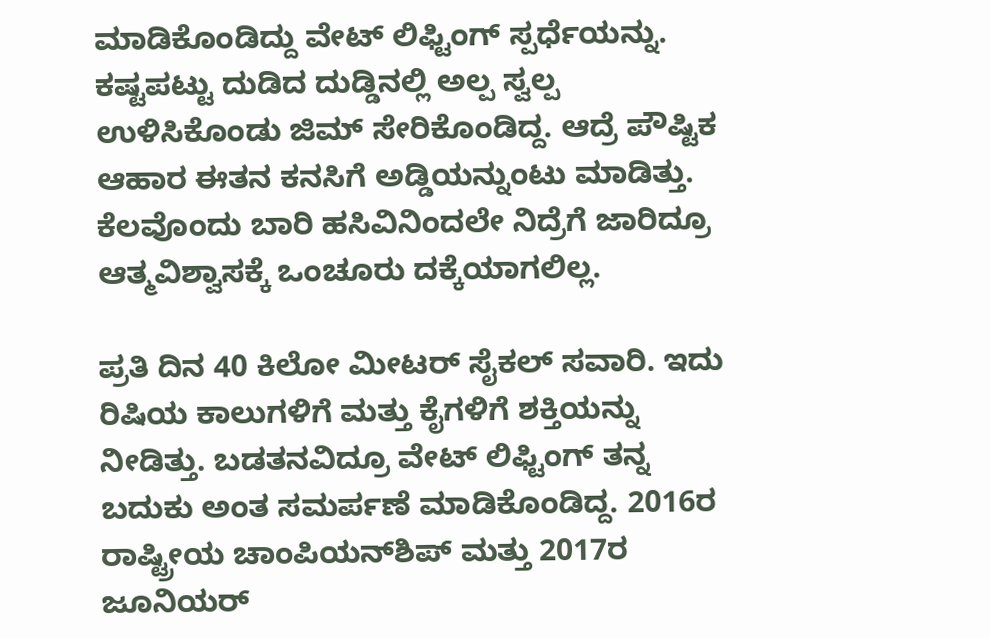ಮಾಡಿಕೊಂಡಿದ್ದು ವೇಟ್ ಲಿಫ್ಟಿಂಗ್ ಸ್ಪರ್ಧೆಯನ್ನು. ಕಷ್ಟಪಟ್ಟು ದುಡಿದ ದುಡ್ಡಿನಲ್ಲಿ ಅಲ್ಪ ಸ್ವಲ್ಪ ಉಳಿಸಿಕೊಂಡು ಜಿಮ್ ಸೇರಿಕೊಂಡಿದ್ದ. ಆದ್ರೆ ಪೌಷ್ಟಿಕ ಆಹಾರ ಈತನ ಕನಸಿಗೆ ಅಡ್ಡಿಯನ್ನುಂಟು ಮಾಡಿತ್ತು. ಕೆಲವೊಂದು ಬಾರಿ ಹಸಿವಿನಿಂದಲೇ ನಿದ್ರೆಗೆ ಜಾರಿದ್ರೂ ಆತ್ಮವಿಶ್ವಾಸಕ್ಕೆ ಒಂಚೂರು ದಕ್ಕೆಯಾಗಲಿಲ್ಲ.

ಪ್ರತಿ ದಿನ 40 ಕಿಲೋ ಮೀಟರ್ ಸೈಕಲ್ ಸವಾರಿ. ಇದು ರಿಷಿಯ ಕಾಲುಗಳಿಗೆ ಮತ್ತು ಕೈಗಳಿಗೆ ಶಕ್ತಿಯನ್ನು ನೀಡಿತ್ತು. ಬಡತನವಿದ್ರೂ ವೇಟ್ ಲಿಫ್ಟಿಂಗ್ ತನ್ನ ಬದುಕು ಅಂತ ಸಮರ್ಪಣೆ ಮಾಡಿಕೊಂಡಿದ್ದ. 2016ರ ರಾಷ್ಟ್ರೀಯ ಚಾಂಪಿಯನ್‍ಶಿಪ್ ಮತ್ತು 2017ರ ಜೂನಿಯರ್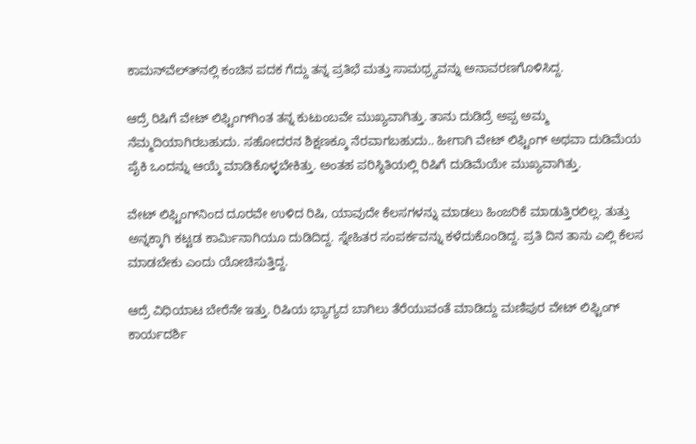ಕಾಮನ್‍ವೆಲ್ತ್‍ನಲ್ಲಿ ಕಂಚಿನ ಪದಕ ಗೆದ್ದು ತನ್ನ ಪ್ರತಿಭೆ ಮತ್ತು ಸಾಮಥ್ರ್ಯವನ್ನು ಅನಾವರಣಗೊಳಿಸಿದ್ದ.

ಆದ್ರೆ ರಿಷಿಗೆ ವೇಟ್ ಲಿಫ್ಟಿಂಗ್‍ಗಿಂತ ತನ್ನ ಕುಟುಂಬವೇ ಮುಖ್ಯವಾಗಿತ್ತು. ತಾನು ದುಡಿದ್ರೆ ಅಪ್ಪ ಅಮ್ಮ ನೆಮ್ಮದಿಯಾಗಿರಬಹುದು. ಸಹೋದರನ ಶಿಕ್ಷಣಕ್ಕೂ ನೆರವಾಗಬಹುದು.. ಹೀಗಾಗಿ ವೇಟ್ ಲಿಫ್ಟಿಂಗ್ ಅಥವಾ ದುಡಿಮೆಯ ಪೈಕಿ ಒಂದನ್ನು ಆಯ್ಕೆ ಮಾಡಿಕೊಳ್ಳಬೇಕಿತ್ತು. ಅಂತಹ ಪರಿಸ್ಥಿತಿಯಲ್ಲಿ ರಿಷಿಗೆ ದುಡಿಮೆಯೇ ಮುಖ್ಯವಾಗಿತ್ತು.

ವೇಟ್ ಲಿಫ್ಟಿಂಗ್‍ನಿಂದ ದೂರವೇ ಉಳಿದ ರಿಷಿ, ಯಾವುದೇ ಕೆಲಸಗಳನ್ನು ಮಾಡಲು ಹಿಂಜರಿಕೆ ಮಾಡುತ್ತಿರಲಿಲ್ಲ. ತುತ್ತು ಅನ್ನಕ್ಕಾಗಿ ಕಟ್ಟಡ ಕಾರ್ಮಿನಾಗಿಯೂ ದುಡಿದಿದ್ದ. ಸ್ನೇಹಿತರ ಸಂಪರ್ಕವನ್ನು ಕಳೆದುಕೊಂಡಿದ್ದ. ಪ್ರತಿ ದಿನ ತಾನು ಎಲ್ಲಿ ಕೆಲಸ ಮಾಡಬೇಕು ಎಂದು ಯೋಚಿಸುತ್ತಿದ್ದ.

ಆದ್ರೆ ವಿಧಿಯಾಟ ಬೇರೆನೇ ಇತ್ತು. ರಿಷಿಯ ಭ್ಯಾಗ್ಯದ ಬಾಗಿಲು ತೆರೆಯುವಂತೆ ಮಾಡಿದ್ದು ಮಣಿಪುರ ವೇಟ್ ಲಿಫ್ಟಿಂಗ್ ಕಾರ್ಯದರ್ಶಿ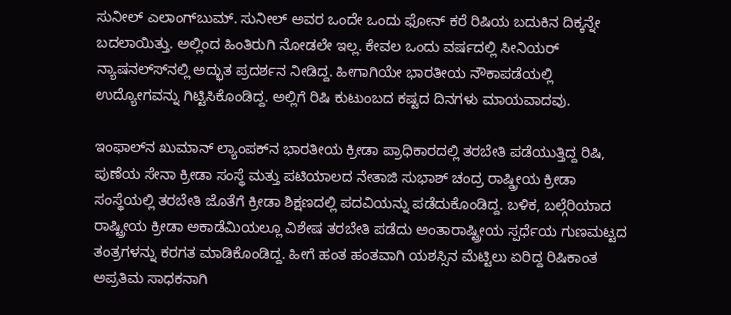ಸುನೀಲ್ ಎಲಾಂಗ್‍ಬುಮ್. ಸುನೀಲ್ ಅವರ ಒಂದೇ ಒಂದು ಫೋನ್ ಕರೆ ರಿಷಿಯ ಬದುಕಿನ ದಿಕ್ಕನ್ನೇ ಬದಲಾಯಿತ್ತು. ಅಲ್ಲಿಂದ ಹಿಂತಿರುಗಿ ನೋಡಲೇ ಇಲ್ಲ. ಕೇವಲ ಒಂದು ವರ್ಷದಲ್ಲಿ ಸೀನಿಯರ್ ನ್ಯಾಷನಲ್ಸ್‍ನಲ್ಲಿ ಅದ್ಭುತ ಪ್ರದರ್ಶನ ನೀಡಿದ್ದ. ಹೀಗಾಗಿಯೇ ಭಾರತೀಯ ನೌಕಾಪಡೆಯಲ್ಲಿ ಉದ್ಯೋಗವನ್ನು ಗಿಟ್ಟಿಸಿಕೊಂಡಿದ್ದ. ಅಲ್ಲಿಗೆ ರಿಷಿ ಕುಟುಂಬದ ಕಷ್ಟದ ದಿನಗಳು ಮಾಯವಾದವು.

ಇಂಫಾಲ್‍ನ ಖುಮಾನ್ ಲ್ಯಾಂಪಕ್‍ನ ಭಾರತೀಯ ಕ್ರೀಡಾ ಪ್ರಾಧಿಕಾರದಲ್ಲಿ ತರಬೇತಿ ಪಡೆಯುತ್ತಿದ್ದ ರಿಷಿ, ಪುಣೆಯ ಸೇನಾ ಕ್ರೀಡಾ ಸಂಸ್ಥೆ ಮತ್ತು ಪಟಿಯಾಲದ ನೇತಾಜಿ ಸುಭಾಶ್ ಚಂದ್ರ ರಾಷ್ಡ್ರೀಯ ಕ್ರೀಡಾ ಸಂಸ್ಥೆಯಲ್ಲಿ ತರಬೇತಿ ಜೊತೆಗೆ ಕ್ರೀಡಾ ಶಿಕ್ಷಣದಲ್ಲಿ ಪದವಿಯನ್ನು ಪಡೆದುಕೊಂಡಿದ್ದ. ಬಳಿಕ, ಬಲ್ಗೆರಿಯಾದ ರಾಷ್ಟ್ರೀಯ ಕ್ರೀಡಾ ಅಕಾಡೆಮಿಯಲ್ಲೂ ವಿಶೇಷ ತರಬೇತಿ ಪಡೆದು ಅಂತಾರಾಷ್ಟ್ರೀಯ ಸ್ಪರ್ಧೆಯ ಗುಣಮಟ್ಟದ ತಂತ್ರಗಳನ್ನು ಕರಗತ ಮಾಡಿಕೊಂಡಿದ್ದ. ಹೀಗೆ ಹಂತ ಹಂತವಾಗಿ ಯಶಸ್ಸಿನ ಮೆಟ್ಟಿಲು ಏರಿದ್ದ ರಿಷಿಕಾಂತ ಅಪ್ರತಿಮ ಸಾಧಕನಾಗಿ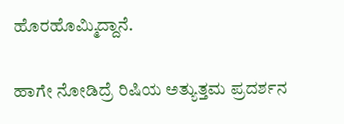ಹೊರಹೊಮ್ಮಿದ್ದಾನೆ.

ಹಾಗೇ ನೋಡಿದ್ರೆ ರಿಷಿಯ ಅತ್ಯುತ್ತಮ ಪ್ರದರ್ಶನ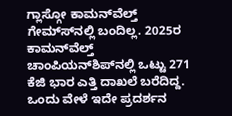ಗ್ಲಾಸ್ಗೋ ಕಾಮನ್‍ವೆಲ್ತ್ ಗೇಮ್ಸ್‍ನಲ್ಲಿ ಬಂದಿಲ್ಲ. 2025ರ ಕಾಮನ್‍ವೆಲ್ತ್ ಚಾಂಪಿಯನ್‍ಶಿಪ್‍ನಲ್ಲಿ ಒಟ್ಟು 271 ಕೆಜಿ ಭಾರ ಎತ್ತಿ ದಾಖಲೆ ಬರೆದಿದ್ದ. ಒಂದು ವೇಳೆ ಇದೇ ಪ್ರದರ್ಶನ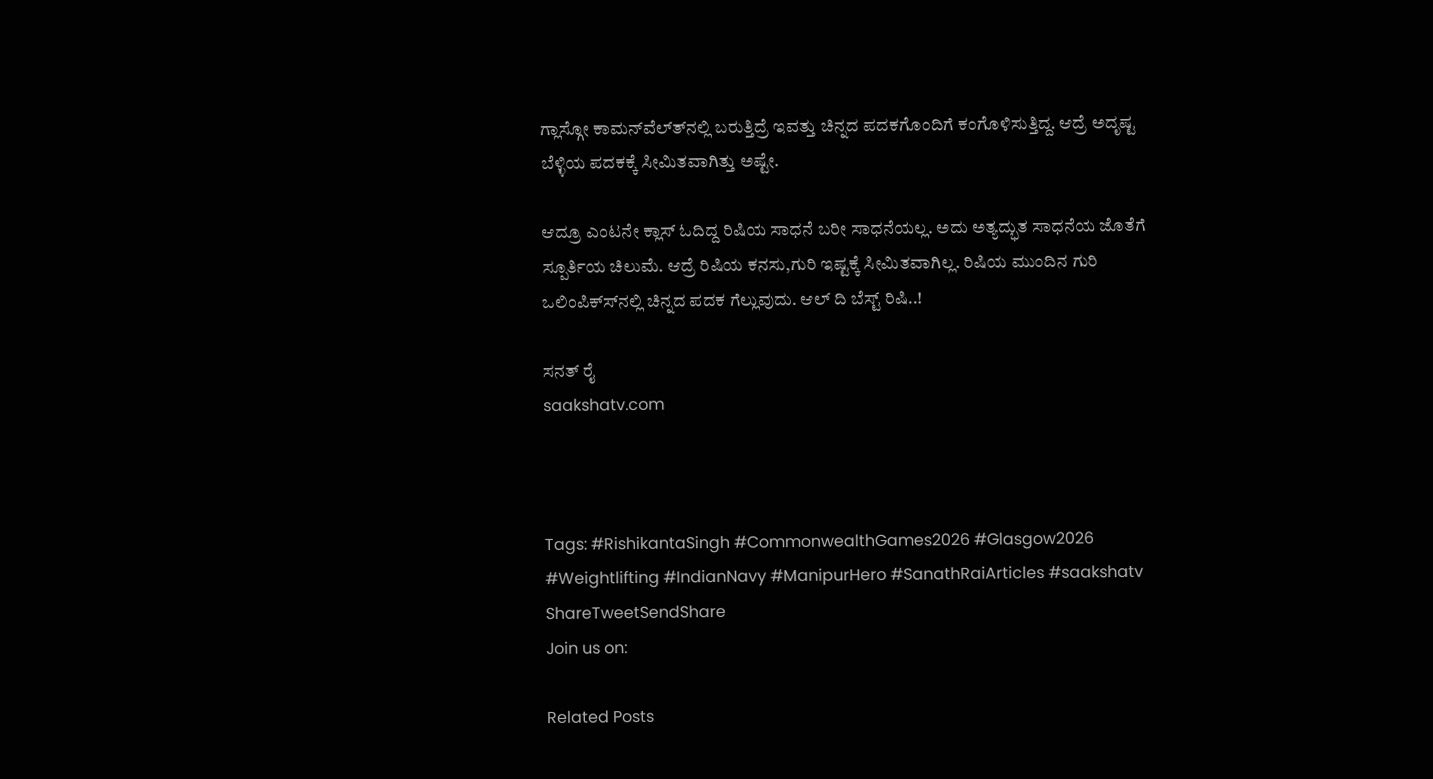ಗ್ಲಾಸ್ಗೋ ಕಾಮನ್‍ವೆಲ್ತ್‍ನಲ್ಲಿ ಬರುತ್ತಿದ್ರೆ ಇವತ್ತು ಚಿನ್ನದ ಪದಕಗೊಂದಿಗೆ ಕಂಗೊಳಿಸುತ್ತಿದ್ದ. ಆದ್ರೆ ಅದೃಷ್ಟ ಬೆಳ್ಳಿಯ ಪದಕಕ್ಕೆ ಸೀಮಿತವಾಗಿತ್ತು ಅಷ್ಟೇ.

ಆದ್ರೂ ಎಂಟನೇ ಕ್ಲಾಸ್ ಓದಿದ್ದ ರಿಷಿಯ ಸಾಧನೆ ಬರೀ ಸಾಧನೆಯಲ್ಲ. ಅದು ಅತ್ಯದ್ಭುತ ಸಾಧನೆಯ ಜೊತೆಗೆ ಸ್ಪೂರ್ತಿಯ ಚಿಲುಮೆ. ಆದ್ರೆ ರಿಷಿಯ ಕನಸು,ಗುರಿ ಇಷ್ಟಕ್ಕೆ ಸೀಮಿತವಾಗಿಲ್ಲ. ರಿಷಿಯ ಮುಂದಿನ ಗುರಿ ಒಲಿಂಪಿಕ್ಸ್‍ನಲ್ಲಿ ಚಿನ್ನದ ಪದಕ ಗೆಲ್ಲುವುದು. ಆಲ್ ದಿ ಬೆಸ್ಟ್ ರಿಷಿ..!

ಸನತ್ ರೈ
saakshatv.com



Tags: #RishikantaSingh #CommonwealthGames2026 #Glasgow2026 #Weightlifting #IndianNavy #ManipurHero #SanathRaiArticles #saakshatv
ShareTweetSendShare
Join us on:

Related Posts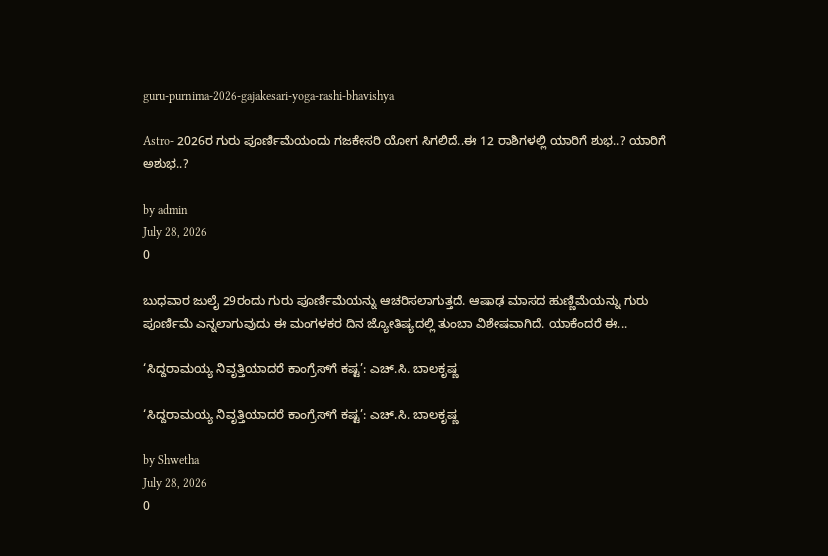guru-purnima-2026-gajakesari-yoga-rashi-bhavishya

Astro- 2026ರ ಗುರು ಪೂರ್ಣಿಮೆಯಂದು ಗಜಕೇಸರಿ ಯೋಗ ಸಿಗಲಿದೆ..ಈ 12 ರಾಶಿಗಳಲ್ಲಿ ಯಾರಿಗೆ ಶುಭ..? ಯಾರಿಗೆ ಅಶುಭ..?

by admin
July 28, 2026
0

ಬುಧವಾರ ಜುಲೈ 29ರಂದು ಗುರು ಪೂರ್ಣಿಮೆಯನ್ನು ಆಚರಿಸಲಾಗುತ್ತದೆ. ಆಷಾಢ ಮಾಸದ ಹುಣ್ಣಿಮೆಯನ್ನು ಗುರು ಪೂರ್ಣಿಮೆ ಎನ್ನಲಾಗುವುದು ಈ ಮಂಗಳಕರ ದಿನ ಜ್ಯೋತಿಷ್ಯದಲ್ಲಿ ತುಂಬಾ ವಿಶೇಷವಾಗಿದೆ. ಯಾಕೆಂದರೆ ಈ...

‘ಸಿದ್ದರಾಮಯ್ಯ ನಿವೃತ್ತಿಯಾದರೆ ಕಾಂಗ್ರೆಸ್‌ಗೆ ಕಷ್ಟ’: ಎಚ್.ಸಿ. ಬಾಲಕೃಷ್ಣ

‘ಸಿದ್ದರಾಮಯ್ಯ ನಿವೃತ್ತಿಯಾದರೆ ಕಾಂಗ್ರೆಸ್‌ಗೆ ಕಷ್ಟ’: ಎಚ್.ಸಿ. ಬಾಲಕೃಷ್ಣ

by Shwetha
July 28, 2026
0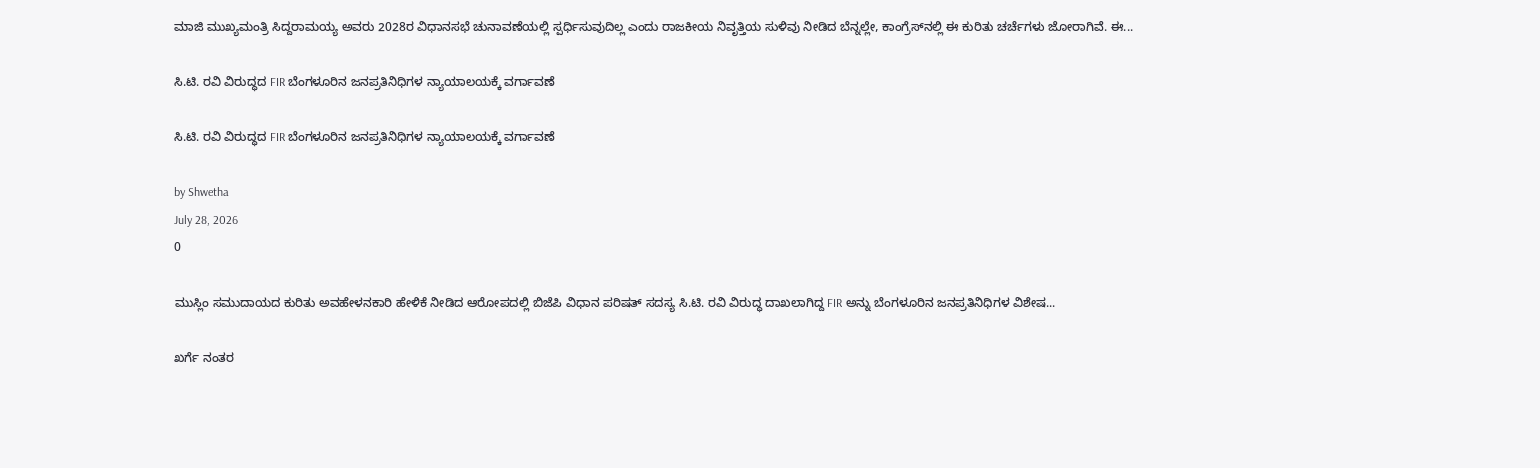ಮಾಜಿ ಮುಖ್ಯಮಂತ್ರಿ ಸಿದ್ದರಾಮಯ್ಯ ಅವರು 2028ರ ವಿಧಾನಸಭೆ ಚುನಾವಣೆಯಲ್ಲಿ ಸ್ಪರ್ಧಿಸುವುದಿಲ್ಲ ಎಂದು ರಾಜಕೀಯ ನಿವೃತ್ತಿಯ ಸುಳಿವು ನೀಡಿದ ಬೆನ್ನಲ್ಲೇ, ಕಾಂಗ್ರೆಸ್‌ನಲ್ಲಿ ಈ ಕುರಿತು ಚರ್ಚೆಗಳು ಜೋರಾಗಿವೆ. ಈ...

ಸಿ.ಟಿ. ರವಿ ವಿರುದ್ಧದ FIR ಬೆಂಗಳೂರಿನ ಜನಪ್ರತಿನಿಧಿಗಳ ನ್ಯಾಯಾಲಯಕ್ಕೆ ವರ್ಗಾವಣೆ

ಸಿ.ಟಿ. ರವಿ ವಿರುದ್ಧದ FIR ಬೆಂಗಳೂರಿನ ಜನಪ್ರತಿನಿಧಿಗಳ ನ್ಯಾಯಾಲಯಕ್ಕೆ ವರ್ಗಾವಣೆ

by Shwetha
July 28, 2026
0

ಮುಸ್ಲಿಂ ಸಮುದಾಯದ ಕುರಿತು ಅವಹೇಳನಕಾರಿ ಹೇಳಿಕೆ ನೀಡಿದ ಆರೋಪದಲ್ಲಿ ಬಿಜೆಪಿ ವಿಧಾನ ಪರಿಷತ್ ಸದಸ್ಯ ಸಿ.ಟಿ. ರವಿ ವಿರುದ್ಧ ದಾಖಲಾಗಿದ್ದ FIR ಅನ್ನು ಬೆಂಗಳೂರಿನ ಜನಪ್ರತಿನಿಧಿಗಳ ವಿಶೇಷ...

ಖರ್ಗೆ ನಂತರ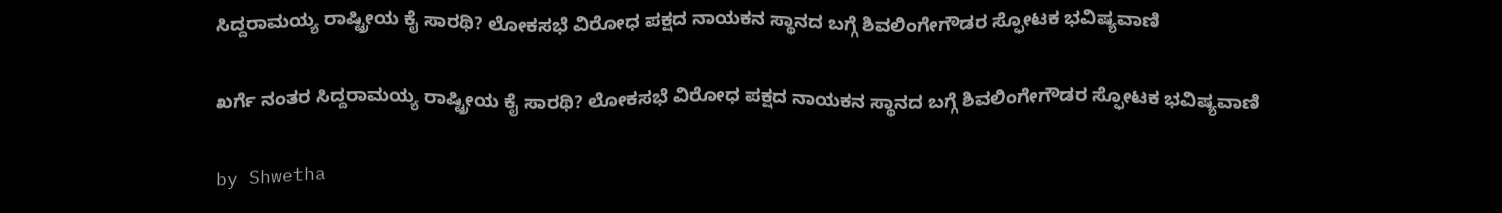ಸಿದ್ದರಾಮಯ್ಯ ರಾಷ್ಟ್ರೀಯ ಕೈ ಸಾರಥಿ? ಲೋಕಸಭೆ ವಿರೋಧ ಪಕ್ಷದ ನಾಯಕನ ಸ್ಥಾನದ ಬಗ್ಗೆ ಶಿವಲಿಂಗೇಗೌಡರ ಸ್ಫೋಟಕ ಭವಿಷ್ಯವಾಣಿ

ಖರ್ಗೆ ನಂತರ ಸಿದ್ದರಾಮಯ್ಯ ರಾಷ್ಟ್ರೀಯ ಕೈ ಸಾರಥಿ? ಲೋಕಸಭೆ ವಿರೋಧ ಪಕ್ಷದ ನಾಯಕನ ಸ್ಥಾನದ ಬಗ್ಗೆ ಶಿವಲಿಂಗೇಗೌಡರ ಸ್ಫೋಟಕ ಭವಿಷ್ಯವಾಣಿ

by Shwetha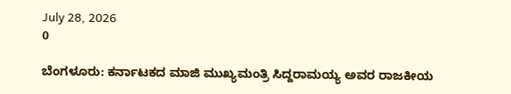July 28, 2026
0

ಬೆಂಗಳೂರು: ಕರ್ನಾಟಕದ ಮಾಜಿ ಮುಖ್ಯಮಂತ್ರಿ ಸಿದ್ದರಾಮಯ್ಯ ಅವರ ರಾಜಕೀಯ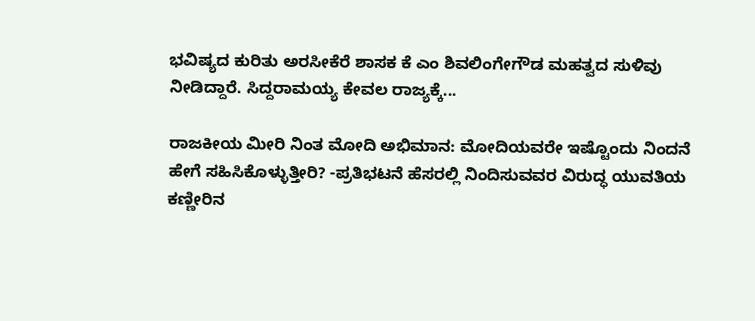ಭವಿಷ್ಯದ ಕುರಿತು ಅರಸೀಕೆರೆ ಶಾಸಕ ಕೆ ಎಂ ಶಿವಲಿಂಗೇಗೌಡ ಮಹತ್ವದ ಸುಳಿವು ನೀಡಿದ್ದಾರೆ. ಸಿದ್ದರಾಮಯ್ಯ ಕೇವಲ ರಾಜ್ಯಕ್ಕೆ...

ರಾಜಕೀಯ ಮೀರಿ ನಿಂತ ಮೋದಿ ಅಭಿಮಾನ: ಮೋದಿಯವರೇ ಇಷ್ಟೊಂದು ನಿಂದನೆ ಹೇಗೆ ಸಹಿಸಿಕೊಳ್ಳುತ್ತೀರಿ? -ಪ್ರತಿಭಟನೆ ಹೆಸರಲ್ಲಿ ನಿಂದಿಸುವವರ ವಿರುದ್ಧ ಯುವತಿಯ ಕಣ್ಣೀರಿನ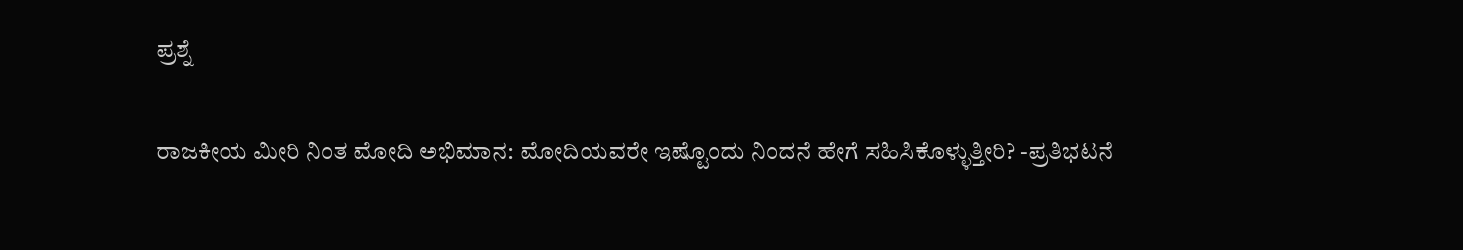ಪ್ರಶ್ನೆ

ರಾಜಕೀಯ ಮೀರಿ ನಿಂತ ಮೋದಿ ಅಭಿಮಾನ: ಮೋದಿಯವರೇ ಇಷ್ಟೊಂದು ನಿಂದನೆ ಹೇಗೆ ಸಹಿಸಿಕೊಳ್ಳುತ್ತೀರಿ? -ಪ್ರತಿಭಟನೆ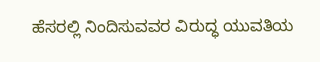ಹೆಸರಲ್ಲಿ ನಿಂದಿಸುವವರ ವಿರುದ್ಧ ಯುವತಿಯ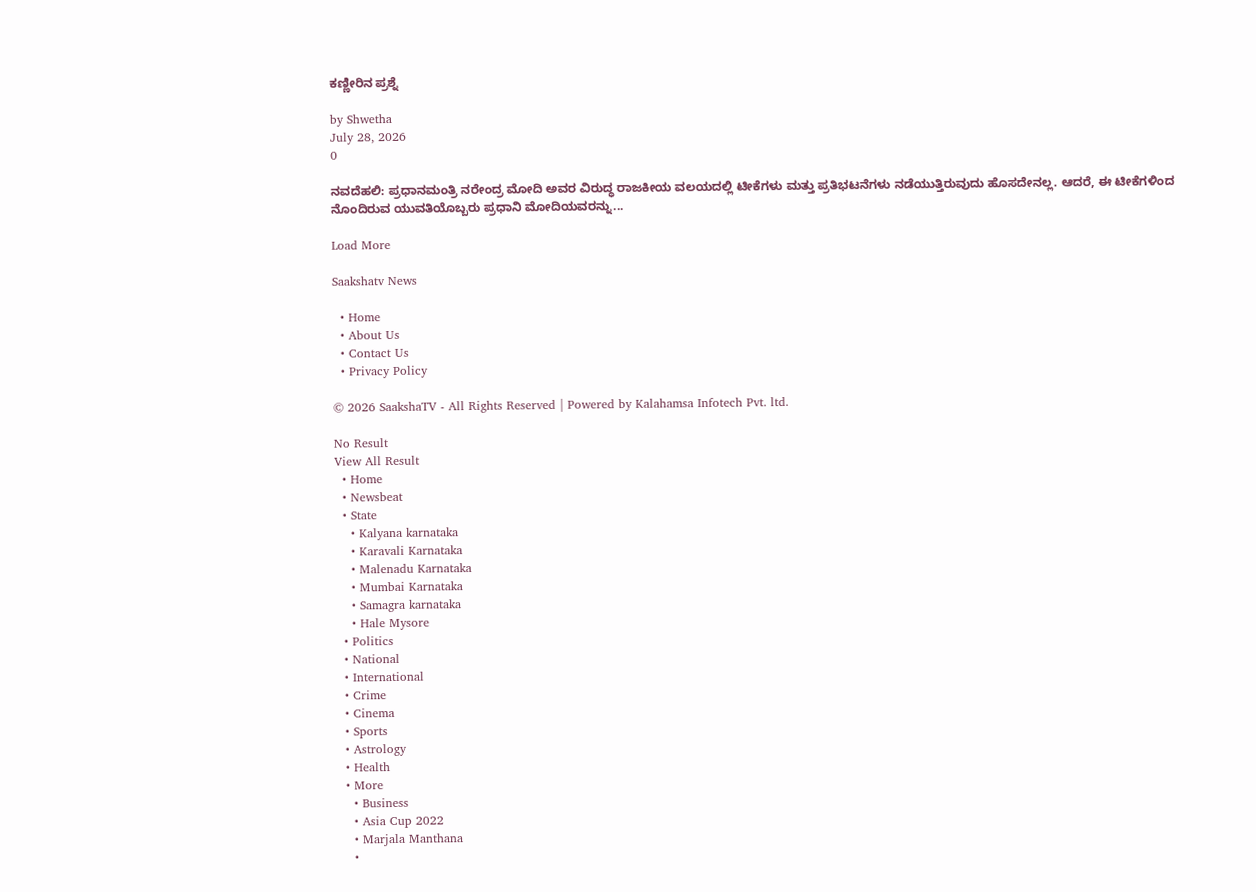ಕಣ್ಣೀರಿನ ಪ್ರಶ್ನೆ

by Shwetha
July 28, 2026
0

ನವದೆಹಲಿ: ಪ್ರಧಾನಮಂತ್ರಿ ನರೇಂದ್ರ ಮೋದಿ ಅವರ ವಿರುದ್ಧ ರಾಜಕೀಯ ವಲಯದಲ್ಲಿ ಟೀಕೆಗಳು ಮತ್ತು ಪ್ರತಿಭಟನೆಗಳು ನಡೆಯುತ್ತಿರುವುದು ಹೊಸದೇನಲ್ಲ. ಆದರೆ, ಈ ಟೀಕೆಗಳಿಂದ ನೊಂದಿರುವ ಯುವತಿಯೊಬ್ಬರು ಪ್ರಧಾನಿ ಮೋದಿಯವರನ್ನು...

Load More

Saakshatv News

  • Home
  • About Us
  • Contact Us
  • Privacy Policy

© 2026 SaakshaTV - All Rights Reserved | Powered by Kalahamsa Infotech Pvt. ltd.

No Result
View All Result
  • Home
  • Newsbeat
  • State
    • Kalyana karnataka
    • Karavali Karnataka
    • Malenadu Karnataka
    • Mumbai Karnataka
    • Samagra karnataka
    • Hale Mysore
  • Politics
  • National
  • International
  • Crime
  • Cinema
  • Sports
  • Astrology
  • Health
  • More
    • Business
    • Asia Cup 2022
    • Marjala Manthana
    •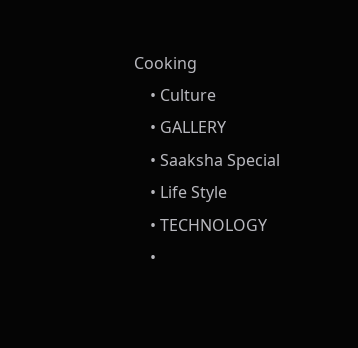Cooking
    • Culture
    • GALLERY
    • Saaksha Special
    • Life Style
    • TECHNOLOGY
    •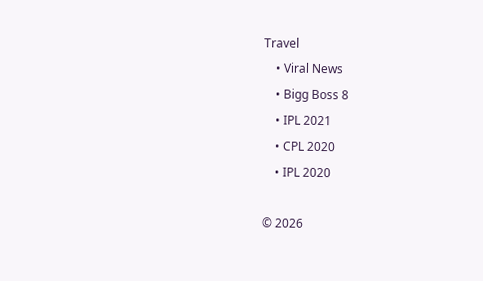Travel
    • Viral News
    • Bigg Boss 8
    • IPL 2021
    • CPL 2020
    • IPL 2020

© 2026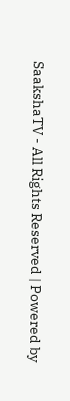SaakshaTV - All Rights Reserved | Powered by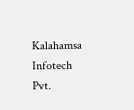Kalahamsa Infotech Pvt.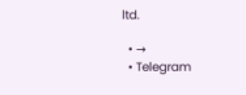ltd.

  • →
  • Telegram